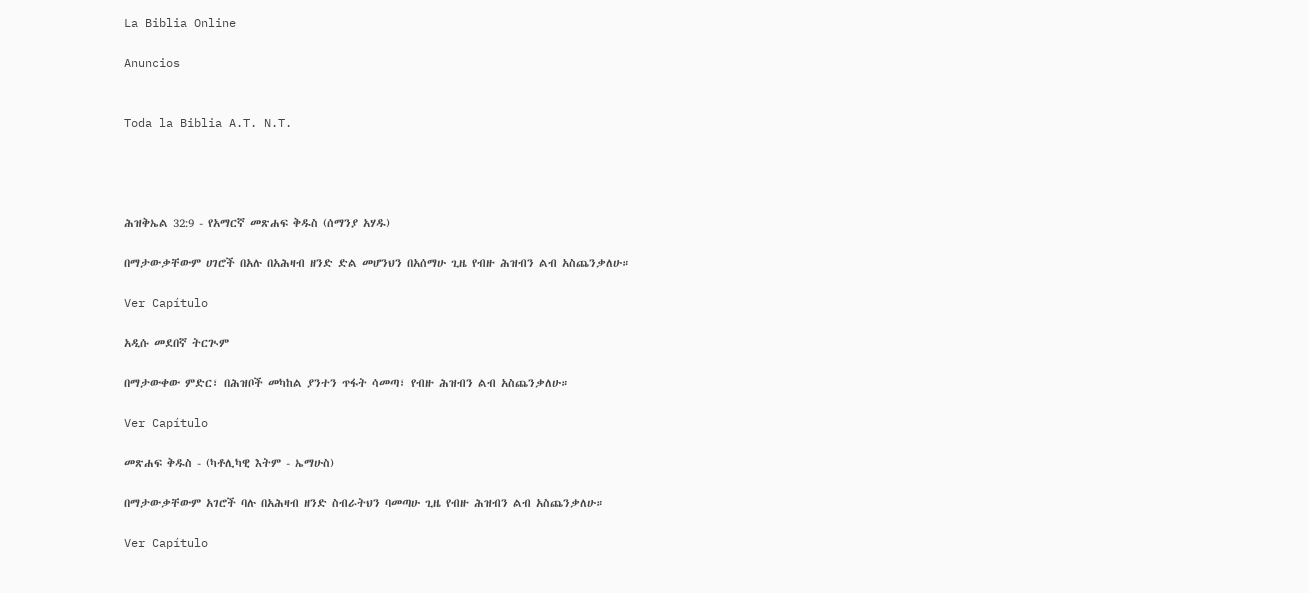La Biblia Online

Anuncios


Toda la Biblia A.T. N.T.




ሕዝቅኤል 32:9 - የአማርኛ መጽሐፍ ቅዱስ (ሰማንያ አሃዱ)

በማታውቃቸውም ሀገሮች በአሉ በአሕዛብ ዘንድ ድል መሆንህን በአሰማሁ ጊዜ የብዙ ሕዝብን ልብ አስጨንቃለሁ።

Ver Capítulo

አዲሱ መደበኛ ትርጒም

በማታውቀው ምድር፣ በሕዝቦች መካከል ያንተን ጥፋት ሳመጣ፣ የብዙ ሕዝብን ልብ አስጨንቃለሁ።

Ver Capítulo

መጽሐፍ ቅዱስ - (ካቶሊካዊ እትም - ኤማሁስ)

በማታውቃቸውም አገሮች ባሉ በአሕዛብ ዘንድ ስብራትህን ባመጣሁ ጊዜ የብዙ ሕዝብን ልብ አስጨንቃለሁ።

Ver Capítulo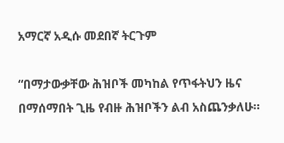አማርኛ አዲሱ መደበኛ ትርጉም

“በማታውቃቸው ሕዝቦች መካከል የጥፋትህን ዜና በማሰማበት ጊዜ የብዙ ሕዝቦችን ልብ አስጨንቃለሁ።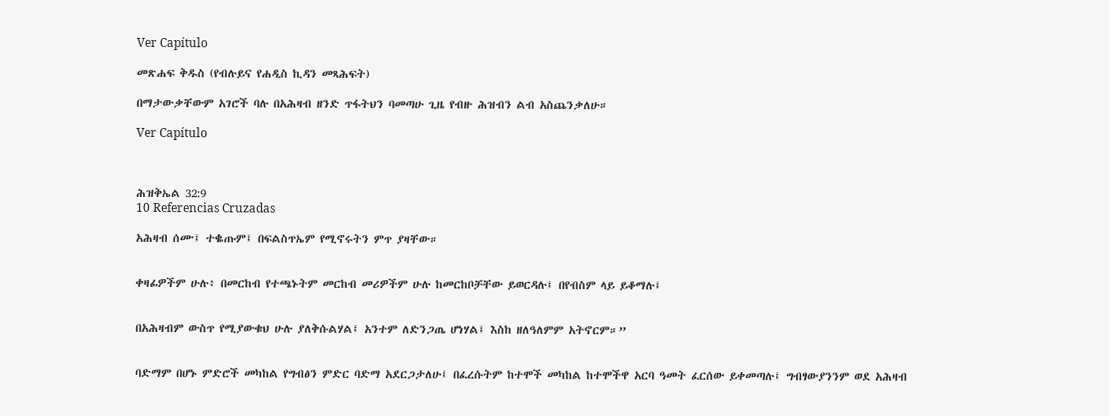Ver Capítulo

መጽሐፍ ቅዱስ (የብሉይና የሐዲስ ኪዳን መጻሕፍት)

በማታውቃቸውም አገሮች ባሉ በአሕዛብ ዘንድ ጥፋትህን ባመጣሁ ጊዜ የብዙ ሕዝብን ልብ አስጨንቃለሁ።

Ver Capítulo



ሕዝቅኤል 32:9
10 Referencias Cruzadas

አሕዛብ ሰሙ፤ ተቈጡም፤ በፍልስጥኤም የሚኖሩትን ምጥ ያዛቸው።


ቀዛፊዎችም ሁሉ፥ በመርከብ የተጫኑትም መርከብ መሪዎችም ሁሉ ከመርከቦቻቸው ይወርዳሉ፤ በየብስም ላይ ይቆማሉ፤


በአሕዛብም ውስጥ የሚያውቁህ ሁሉ ያለቅሱልሃል፤ አንተም ለድንጋጤ ሆነሃል፤ እስከ ዘለዓለምም አትኖርም።”


ባድማም በሆኑ ምድሮች መካከል የግብፅን ምድር ባድማ አደርጋታለሁ፤ በፈረሱትም ከተሞች መካከል ከተሞችዋ አርባ ዓመት ፈርሰው ይቀመጣሉ፤ ግብፃውያንንም ወደ አሕዛብ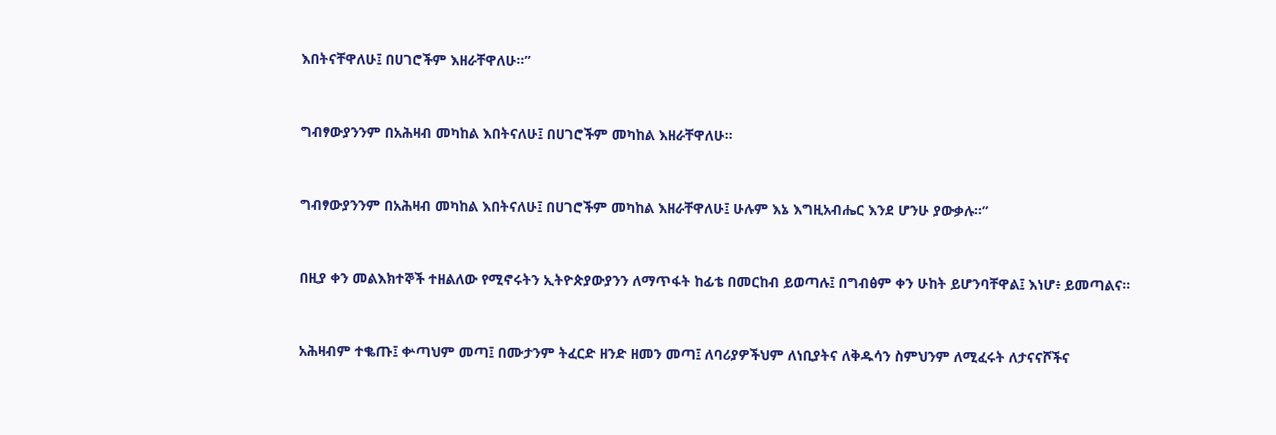እበትናቸዋለሁ፤ በሀገሮችም እዘራቸዋለሁ።”


ግብፃውያንንም በአሕዛብ መካከል እበትናለሁ፤ በሀገሮችም መካከል እዘራቸዋለሁ።


ግብፃውያንንም በአሕዛብ መካከል እበትናለሁ፤ በሀገሮችም መካከል እዘራቸዋለሁ፤ ሁሉም እኔ እግዚአብሔር እንደ ሆንሁ ያውቃሉ።”


በዚያ ቀን መልእክተኞች ተዘልለው የሚኖሩትን ኢትዮጵያውያንን ለማጥፋት ከፊቴ በመርከብ ይወጣሉ፤ በግብፅም ቀን ሁከት ይሆንባቸዋል፤ እነሆ፥ ይመጣልና።


አሕዛብም ተቈጡ፤ ቍጣህም መጣ፤ በሙታንም ትፈርድ ዘንድ ዘመን መጣ፤ ለባሪያዎችህም ለነቢያትና ለቅዱሳን ስምህንም ለሚፈሩት ለታናናሾችና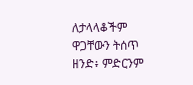ለታላላቆችም ዋጋቸውን ትሰጥ ዘንድ፥ ምድርንም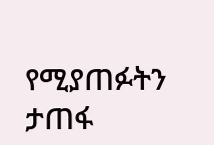የሚያጠፉትን ታጠፋ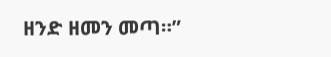ዘንድ ዘመን መጣ።”